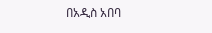በአዲስ አበባ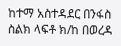ከተማ አስተዳደር በንፋስ ስልክ ላፍቶ ክ/ከ በወረዳ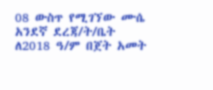08 ውስጥ የሚገኘው ሙሴ አንደኛ ደረጃ/ት/ቤት ለ2018 ዓ/ም በጀት አመት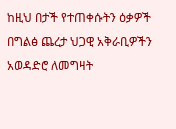ከዚህ በታች የተጠቀሱትን ዕቃዎች በግልፅ ጨረታ ህጋዊ አቅራቢዎችን አወዳድሮ ለመግዛት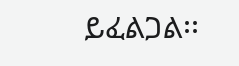ይፈልጋል፡፡